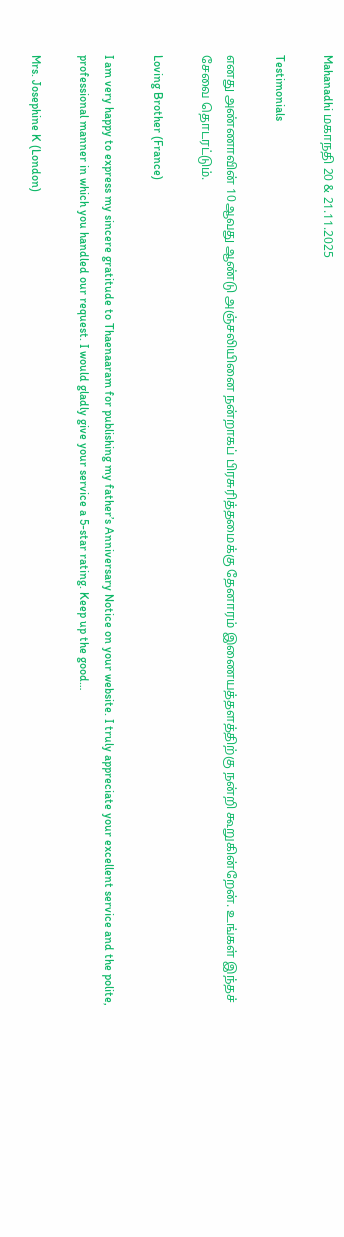Mahanadhi மகாநதி 20 & 21.11.2025

Testimonials

எனது அண்ணாவின் 10ஆவது ஆண்டு அஞ்சலியினை நன்றாகப் பிரசுரித்தமைக்கு தேனாரம் இணையத்தளத்திற்கு நன்றி கூறுகின்றேன். உங்கள் இந்தச் சேவை தொடரட்டும்.

Loving Brother (France)

I am very happy to express my sincere gratitude to Thaenaaram for publishing my father’s Anniversary Notice on your website. I truly appreciate your excellent service and the polite, professional manner in which you handled our request. I would gladly give your service a 5-star rating. Keep up the good…

Mrs. Josephine K (London)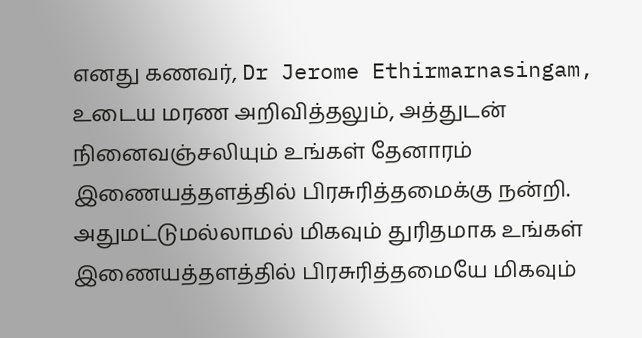எனது கணவர், Dr Jerome Ethirmarnasingam, உடைய மரண அறிவித்தலும், அத்துடன் நினைவஞ்சலியும் உங்கள் தேனாரம் இணையத்தளத்தில் பிரசுரித்தமைக்கு நன்றி. அதுமட்டுமல்லாமல் மிகவும் துரிதமாக உங்கள் இணையத்தளத்தில் பிரசுரித்தமையே மிகவும்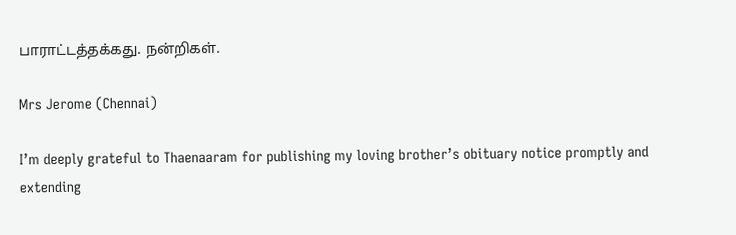பாராட்டத்தக்கது. நன்றிகள்.

Mrs Jerome (Chennai)

I’m deeply grateful to Thaenaaram for publishing my loving brother’s obituary notice promptly and extending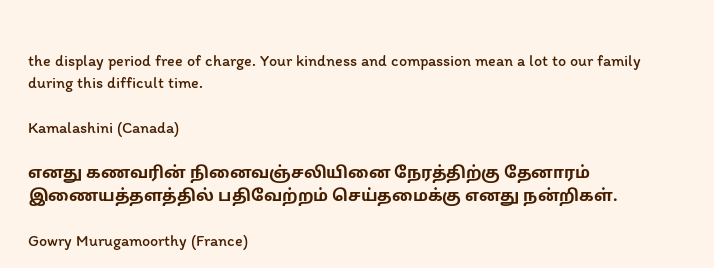the display period free of charge. Your kindness and compassion mean a lot to our family during this difficult time.

Kamalashini (Canada)

எனது கணவரின் நினைவஞ்சலியினை நேரத்திற்கு தேனாரம் இணையத்தளத்தில் பதிவேற்றம் செய்தமைக்கு எனது நன்றிகள்.

Gowry Murugamoorthy (France)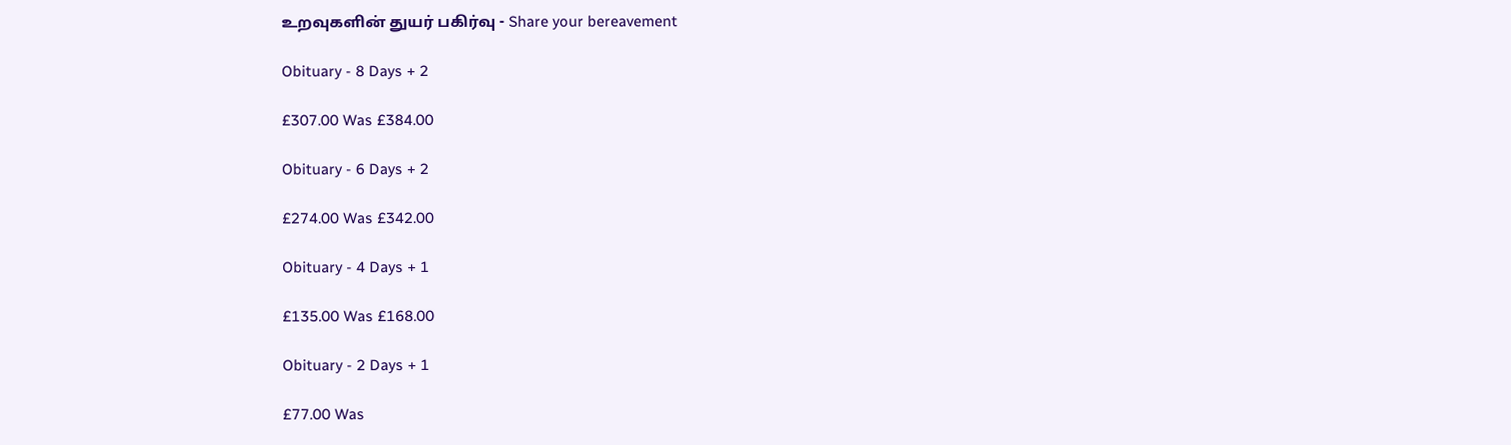உறவுகளின் துயர் பகிர்வு - Share your bereavement

Obituary - 8 Days + 2

£307.00 Was £384.00

Obituary - 6 Days + 2

£274.00 Was £342.00

Obituary - 4 Days + 1

£135.00 Was £168.00

Obituary - 2 Days + 1

£77.00 Was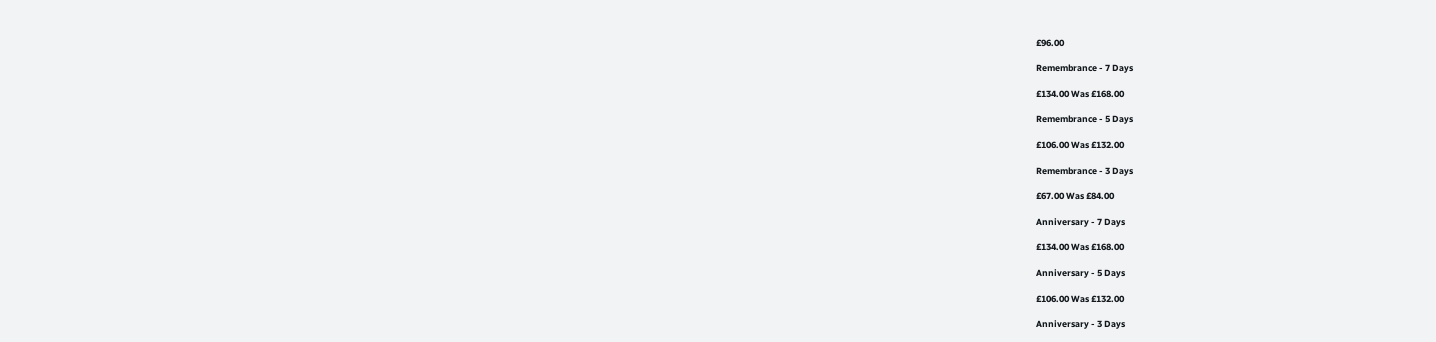£96.00

Remembrance - 7 Days

£134.00 Was £168.00

Remembrance - 5 Days

£106.00 Was £132.00

Remembrance - 3 Days

£67.00 Was £84.00

Anniversary - 7 Days

£134.00 Was £168.00

Anniversary - 5 Days

£106.00 Was £132.00

Anniversary - 3 Days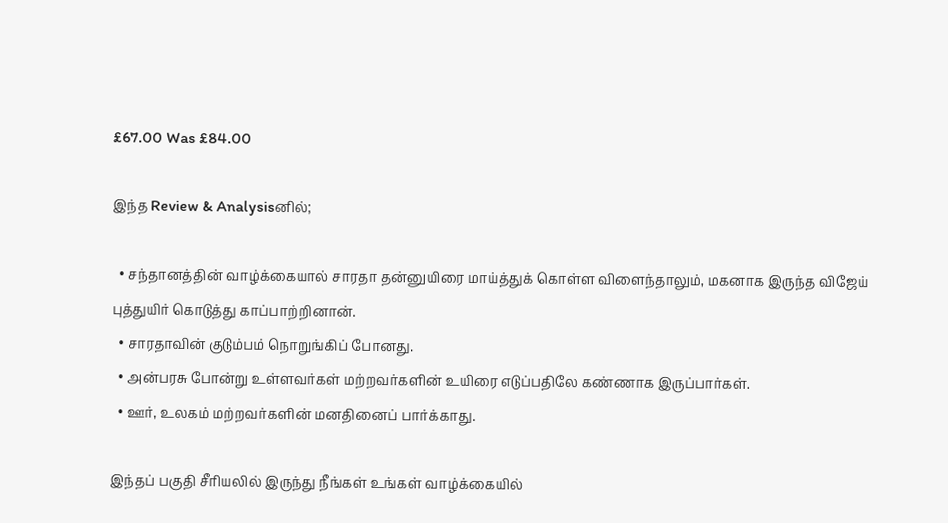£67.00 Was £84.00

இந்த Review & Analysisனில்;

  • சந்தானத்தின் வாழ்க்கையால் சாரதா தன்னுயிரை மாய்த்துக் கொள்ள விளைந்தாலும், மகனாக இருந்த விஜேய் புத்துயிர் கொடுத்து காப்பாற்றினான்.
  • சாரதாவின் குடும்பம் நொறுங்கிப் போனது.
  • அன்பரசு போன்று உள்ளவர்கள் மற்றவர்களின் உயிரை எடுப்பதிலே கண்ணாக இருப்பார்கள்.
  • ஊர், உலகம் மற்றவர்களின் மனதினைப் பார்க்காது.

இந்தப் பகுதி சீரியலில் இருந்து நீங்கள் உங்கள் வாழ்க்கையில்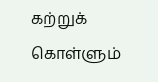கற்றுக் கொள்ளும்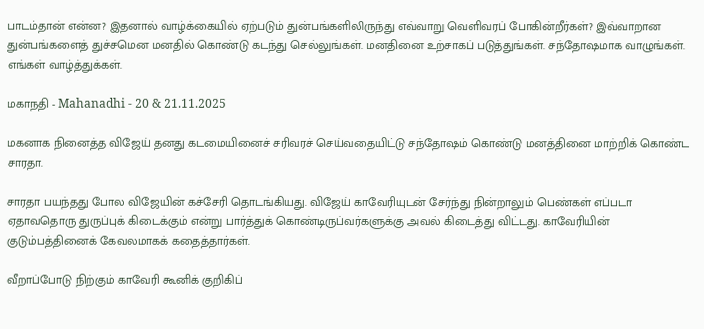பாடம்தான் என்ன? இதனால் வாழ்க்கையில் ஏற்படும் துன்பங்களிலிருந்து எவ்வாறு வெளிவரப் போகின்றீர்கள்? இவ்வாறான துன்பங்களைத் துச்சமென மனதில் கொண்டு கடந்து செல்லுங்கள். மனதினை உற்சாகப் படுத்துங்கள். சந்தோஷமாக வாழுங்கள். எங்கள் வாழ்த்துக்கள்.

மகாநதி - Mahanadhi - 20 & 21.11.2025

மகனாக நினைத்த விஜேய் தனது கடமையினைச் சரிவரச் செய்வதையிட்டு சந்தோஷம் கொண்டு மனத்தினை மாற்றிக் கொண்ட சாரதா.

சாரதா பயந்தது போல விஜேயின் கச்சேரி தொடங்கியது. விஜேய் காவேரியுடன் சேர்ந்து நின்றாலும் பெண்கள் எப்படா ஏதாவதொரு துருப்புக் கிடைக்கும் என்று பார்த்துக் கொண்டிருப்வர்களுக்கு அவல் கிடைத்து விட்டது. காவேரியின் குடும்பத்தினைக் கேவலமாகக் கதைத்தார்கள்.

வீறாப்போடு நிற்கும் காவேரி கூனிக் குறிகிப்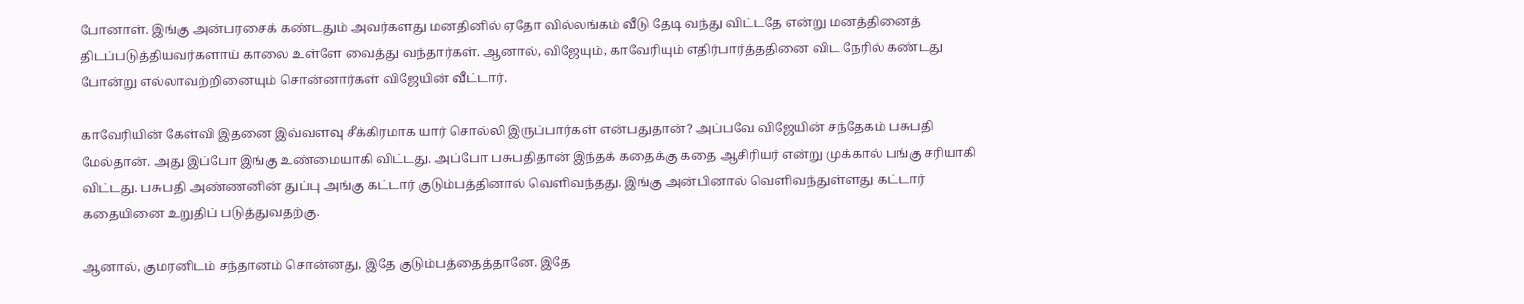போனாள். இங்கு அன்பரசைக் கண்டதும் அவர்களது மனதினில் ஏதோ வில்லங்கம் வீடு தேடி வந்து விட்டதே என்று மனத்தினைத் திடப்படுத்தியவர்களாய் காலை உள்ளே வைத்து வந்தார்கள். ஆனால், விஜேயும், காவேரியும் எதிர்பார்த்ததினை விட நேரில் கண்டது போன்று எல்லாவற்றினையும் சொன்னார்கள் விஜேயின் வீட்டார்.

காவேரியின் கேள்வி இதனை இவ்வளவு சீக்கிரமாக யார் சொல்லி இருப்பார்கள் என்பதுதான்? அப்பவே விஜேயின் சந்தேகம் பசுபதி மேல்தான். அது இப்போ இங்கு உண்மையாகி விட்டது. அப்போ பசுபதிதான் இந்தக் கதைக்கு கதை ஆசிரியர் என்று முக்கால் பங்கு சரியாகி விட்டது. பசுபதி அண்ணனின் துப்பு அங்கு கட்டார் குடும்பத்தினால் வெளிவந்தது. இங்கு அன்பினால் வெளிவந்துள்ளது கட்டார் கதையினை உறுதிப் படுத்துவதற்கு.

ஆனால், குமரனிடம் சந்தானம் சொன்னது, இதே குடும்பத்தைத்தானே. இதே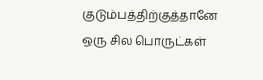குடும்பத்திற்குத்தானே ஒரு சில பொருட்கள்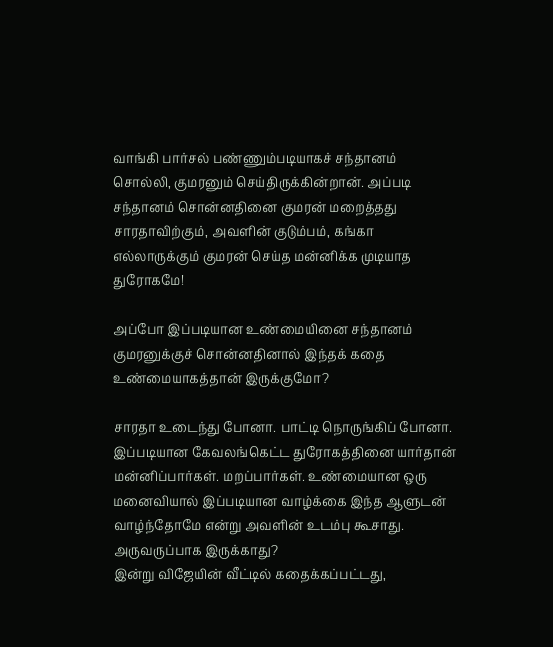வாங்கி பார்சல் பண்ணும்படியாகச் சந்தானம் சொல்லி, குமரனும் செய்திருக்கின்றான். அப்படி சந்தானம் சொன்னதினை குமரன் மறைத்தது சாரதாவிற்கும், அவளின் குடும்பம், கங்கா எல்லாருக்கும் குமரன் செய்த மன்னிக்க முடியாத துரோகமே!

அப்போ இப்படியான உண்மையினை சந்தானம் குமரனுக்குச் சொன்னதினால் இந்தக் கதை உண்மையாகத்தான் இருக்குமோ?

சாரதா உடைந்து போனா. பாட்டி நொருங்கிப் போனா. இப்படியான கேவலங்கெட்ட துரோகத்தினை யார்தான் மன்னிப்பார்கள். மறப்பார்கள். உண்மையான ஒரு மனைவியால் இப்படியான வாழ்க்கை இந்த ஆளுடன் வாழ்ந்தோமே என்று அவளின் உடம்பு கூசாது. அருவருப்பாக இருக்காது?
இன்று விஜேயின் வீட்டில் கதைக்கப்பட்டது,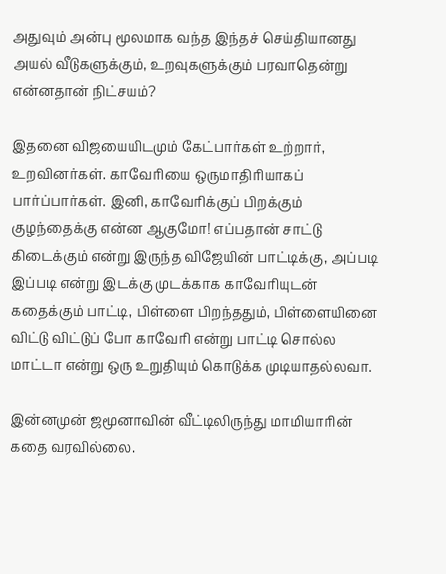அதுவும் அன்பு மூலமாக வந்த இந்தச் செய்தியானது அயல் வீடுகளுக்கும், உறவுகளுக்கும் பரவாதென்று என்னதான் நிட்சயம்?

இதனை விஜயையிடமும் கேட்பார்கள் உற்றார், உறவினர்கள். காவேரியை ஒருமாதிரியாகப் பார்ப்பார்கள். இனி, காவேரிக்குப் பிறக்கும் குழந்தைக்கு என்ன ஆகுமோ! எப்பதான் சாட்டு கிடைக்கும் என்று இருந்த விஜேயின் பாட்டிக்கு, அப்படி இப்படி என்று இடக்கு முடக்காக காவேரியுடன் கதைக்கும் பாட்டி, பிள்ளை பிறந்ததும், பிள்ளையினை விட்டு விட்டுப் போ காவேரி என்று பாட்டி சொல்ல மாட்டா என்று ஒரு உறுதியும் கொடுக்க முடியாதல்லவா.

இன்னமுன் ஜமூனாவின் வீட்டிலிருந்து மாமியாரின் கதை வரவில்லை.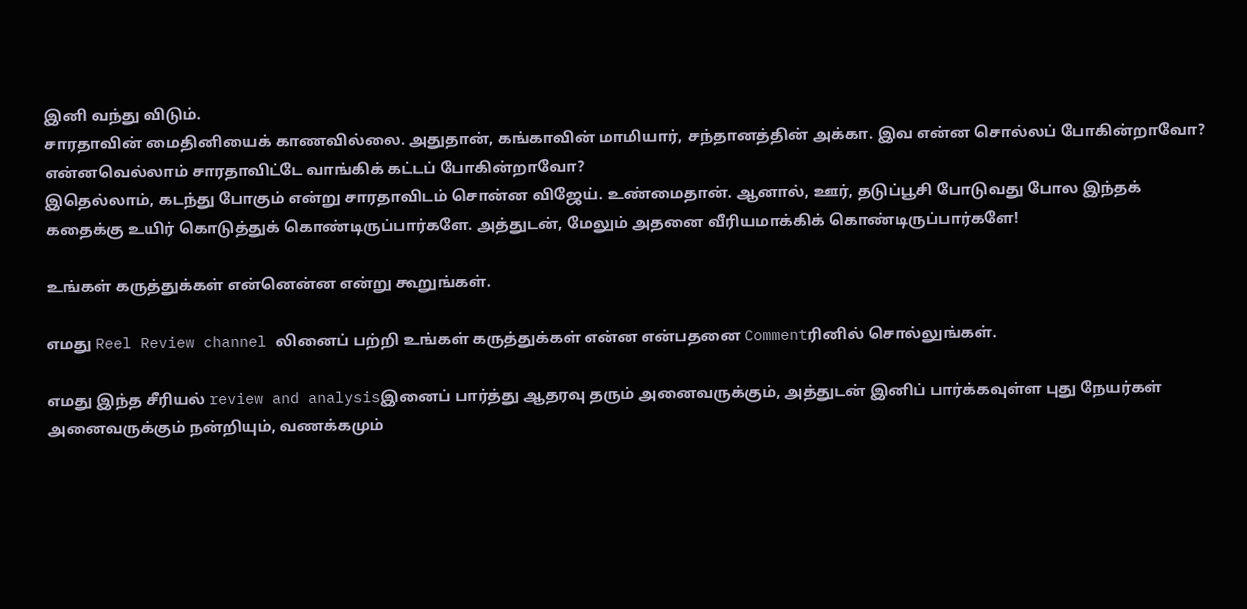இனி வந்து விடும்.
சாரதாவின் மைதினியைக் காணவில்லை. அதுதான், கங்காவின் மாமியார், சந்தானத்தின் அக்கா. இவ என்ன சொல்லப் போகின்றாவோ? என்னவெல்லாம் சாரதாவிட்டே வாங்கிக் கட்டப் போகின்றாவோ?
இதெல்லாம், கடந்து போகும் என்று சாரதாவிடம் சொன்ன விஜேய். உண்மைதான். ஆனால், ஊர், தடுப்பூசி போடுவது போல இந்தக் கதைக்கு உயிர் கொடுத்துக் கொண்டிருப்பார்களே. அத்துடன், மேலும் அதனை வீரியமாக்கிக் கொண்டிருப்பார்களே!

உங்கள் கருத்துக்கள் என்னென்ன என்று கூறுங்கள்.

எமது Reel Review channel லினைப் பற்றி உங்கள் கருத்துக்கள் என்ன என்பதனை Commentரினில் சொல்லுங்கள்.

எமது இந்த சீரியல் review and analysisஇனைப் பார்த்து ஆதரவு தரும் அனைவருக்கும், அத்துடன் இனிப் பார்க்கவுள்ள புது நேயர்கள் அனைவருக்கும் நன்றியும், வணக்கமும்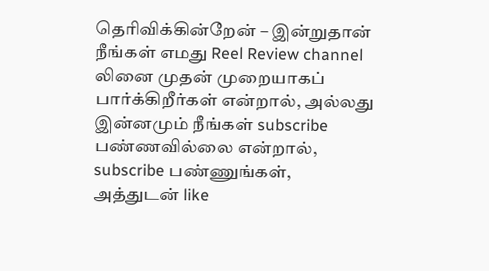தெரிவிக்கின்றேன் – இன்றுதான் நீங்கள் எமது Reel Review channel லினை முதன் முறையாகப் பார்க்கிறீர்கள் என்றால், அல்லது இன்னமும் நீங்கள் subscribe பண்ணவில்லை என்றால், subscribe பண்ணுங்கள், அத்துடன் like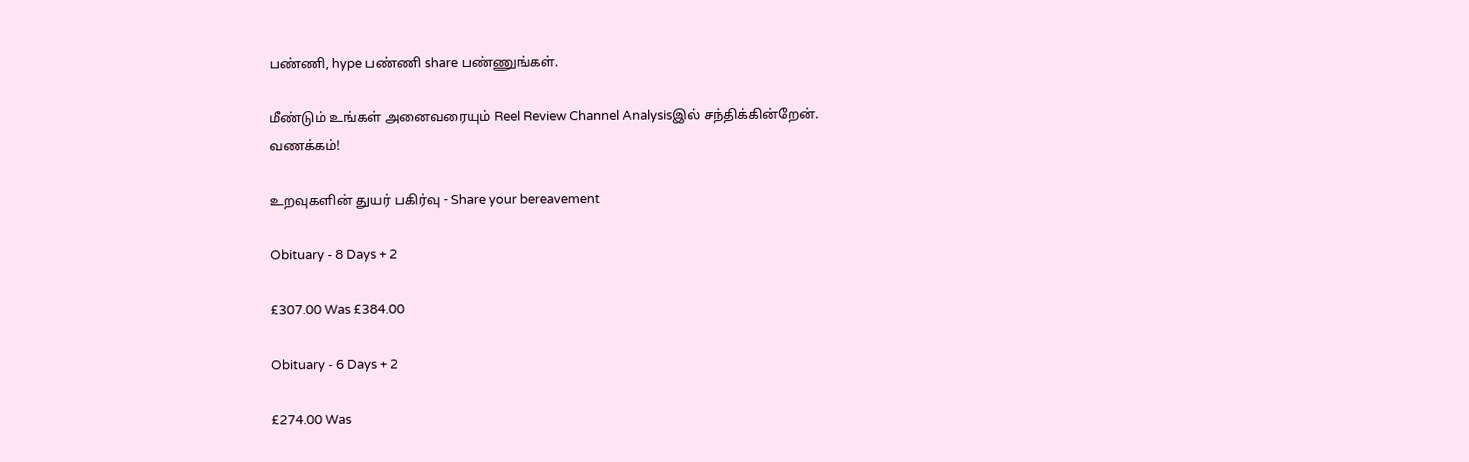பண்ணி, hype பண்ணி share பண்ணுங்கள்.

மீண்டும் உங்கள் அனைவரையும் Reel Review Channel Analysisஇல் சந்திக்கின்றேன்.
வணக்கம்!

உறவுகளின் துயர் பகிர்வு - Share your bereavement

Obituary - 8 Days + 2

£307.00 Was £384.00

Obituary - 6 Days + 2

£274.00 Was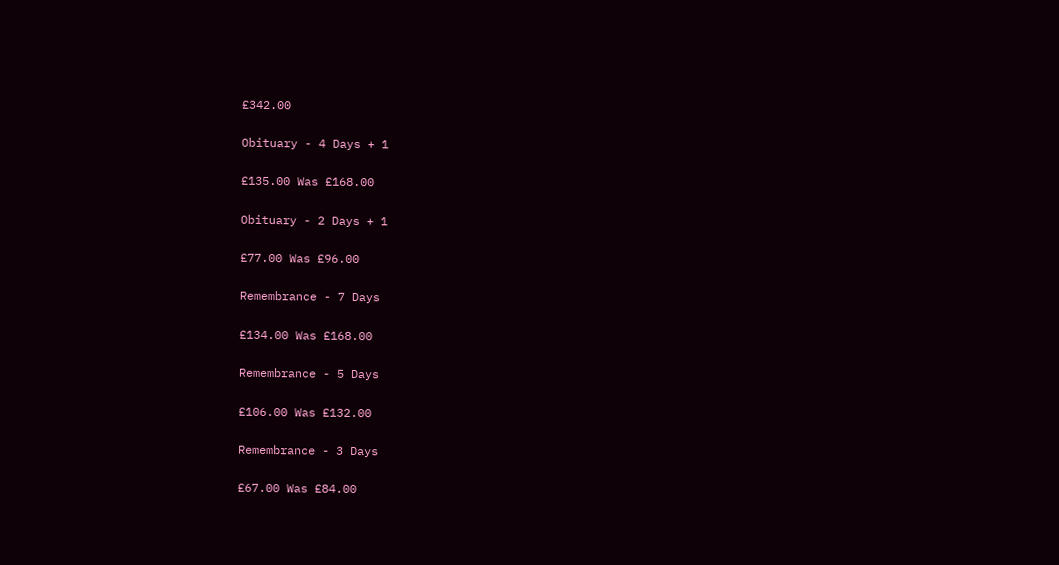£342.00

Obituary - 4 Days + 1

£135.00 Was £168.00

Obituary - 2 Days + 1

£77.00 Was £96.00

Remembrance - 7 Days

£134.00 Was £168.00

Remembrance - 5 Days

£106.00 Was £132.00

Remembrance - 3 Days

£67.00 Was £84.00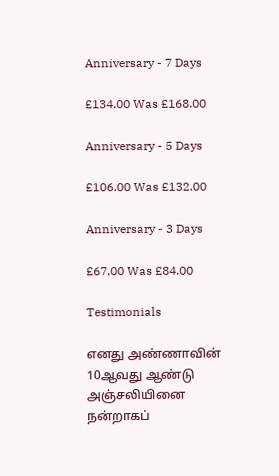Anniversary - 7 Days

£134.00 Was £168.00

Anniversary - 5 Days

£106.00 Was £132.00

Anniversary - 3 Days

£67.00 Was £84.00

Testimonials

எனது அண்ணாவின் 10ஆவது ஆண்டு அஞ்சலியினை நன்றாகப்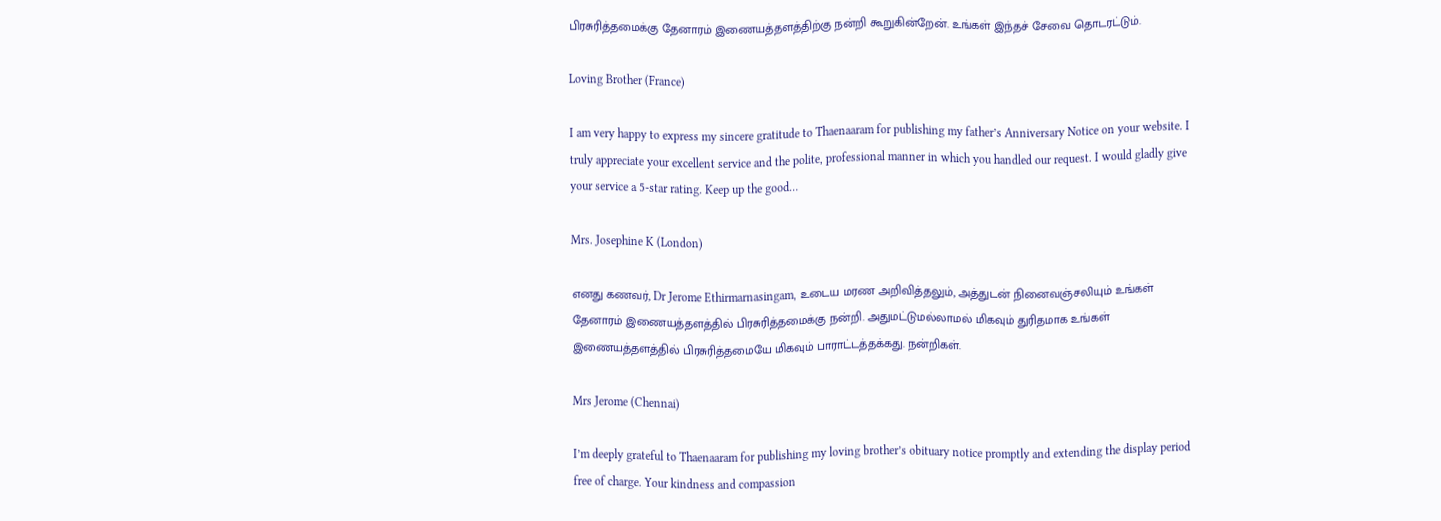பிரசுரித்தமைக்கு தேனாரம் இணையத்தளத்திற்கு நன்றி கூறுகின்றேன். உங்கள் இந்தச் சேவை தொடரட்டும்.

Loving Brother (France)

I am very happy to express my sincere gratitude to Thaenaaram for publishing my father’s Anniversary Notice on your website. I truly appreciate your excellent service and the polite, professional manner in which you handled our request. I would gladly give your service a 5-star rating. Keep up the good…

Mrs. Josephine K (London)

எனது கணவர், Dr Jerome Ethirmarnasingam, உடைய மரண அறிவித்தலும், அத்துடன் நினைவஞ்சலியும் உங்கள் தேனாரம் இணையத்தளத்தில் பிரசுரித்தமைக்கு நன்றி. அதுமட்டுமல்லாமல் மிகவும் துரிதமாக உங்கள் இணையத்தளத்தில் பிரசுரித்தமையே மிகவும் பாராட்டத்தக்கது. நன்றிகள்.

Mrs Jerome (Chennai)

I’m deeply grateful to Thaenaaram for publishing my loving brother’s obituary notice promptly and extending the display period free of charge. Your kindness and compassion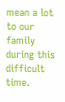mean a lot to our family during this difficult time.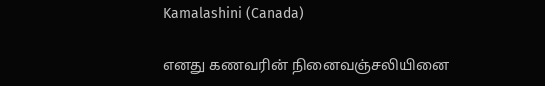Kamalashini (Canada)

எனது கணவரின் நினைவஞ்சலியினை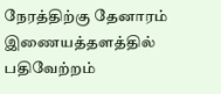நேரத்திற்கு தேனாரம் இணையத்தளத்தில் பதிவேற்றம்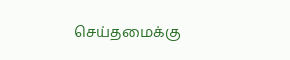செய்தமைக்கு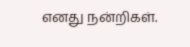எனது நன்றிகள்.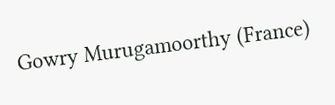Gowry Murugamoorthy (France)